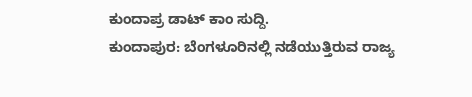ಕುಂದಾಪ್ರ ಡಾಟ್ ಕಾಂ ಸುದ್ದಿ.
ಕುಂದಾಪುರ: ಬೆಂಗಳೂರಿನಲ್ಲಿ ನಡೆಯುತ್ತಿರುವ ರಾಜ್ಯ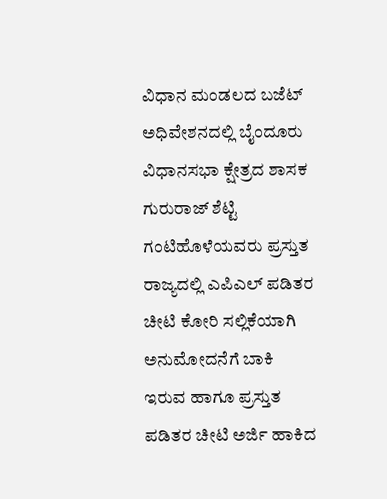ವಿಧಾನ ಮಂಡಲದ ಬಜೆಟ್ ಅಧಿವೇಶನದಲ್ಲಿ ಬೈಂದೂರು ವಿಧಾನಸಭಾ ಕ್ಷೇತ್ರದ ಶಾಸಕ ಗುರುರಾಜ್ ಶೆಟ್ಟಿ ಗಂಟಿಹೊಳೆಯವರು ಪ್ರಸ್ತುತ ರಾಜ್ಯದಲ್ಲಿ ಎಪಿಎಲ್ ಪಡಿತರ ಚೀಟಿ ಕೋರಿ ಸಲ್ಲಿಕೆಯಾಗಿ ಅನುಮೋದನೆಗೆ ಬಾಕಿ ಇರುವ ಹಾಗೂ ಪ್ರಸ್ತುತ ಪಡಿತರ ಚೀಟಿ ಅರ್ಜಿ ಹಾಕಿದ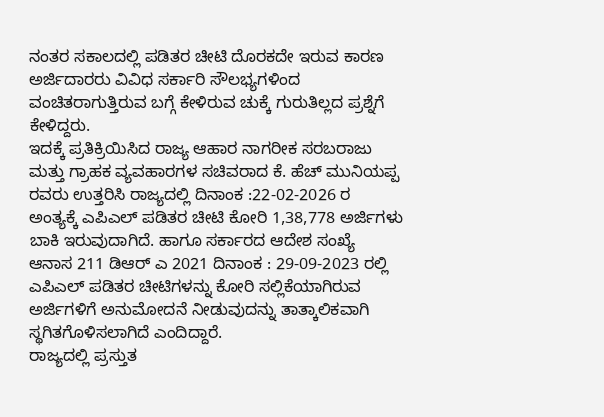ನಂತರ ಸಕಾಲದಲ್ಲಿ ಪಡಿತರ ಚೀಟಿ ದೊರಕದೇ ಇರುವ ಕಾರಣ ಅರ್ಜಿದಾರರು ವಿವಿಧ ಸರ್ಕಾರಿ ಸೌಲಭ್ಯಗಳಿಂದ ವಂಚಿತರಾಗುತ್ತಿರುವ ಬಗ್ಗೆ ಕೇಳಿರುವ ಚುಕ್ಕೆ ಗುರುತಿಲ್ಲದ ಪ್ರಶ್ನೆಗೆ ಕೇಳಿದ್ದರು.
ಇದಕ್ಕೆ ಪ್ರತಿಕ್ರಿಯಿಸಿದ ರಾಜ್ಯ ಆಹಾರ ನಾಗರೀಕ ಸರಬರಾಜು ಮತ್ತು ಗ್ರಾಹಕ ವ್ಯವಹಾರಗಳ ಸಚಿವರಾದ ಕೆ. ಹೆಚ್ ಮುನಿಯಪ್ಪ ರವರು ಉತ್ತರಿಸಿ ರಾಜ್ಯದಲ್ಲಿ ದಿನಾಂಕ :22-02-2026 ರ ಅಂತ್ಯಕ್ಕೆ ಎಪಿಎಲ್ ಪಡಿತರ ಚೀಟಿ ಕೋರಿ 1,38,778 ಅರ್ಜಿಗಳು ಬಾಕಿ ಇರುವುದಾಗಿದೆ. ಹಾಗೂ ಸರ್ಕಾರದ ಆದೇಶ ಸಂಖ್ಯೆ ಆನಾಸ 211 ಡಿಆರ್ ಎ 2021 ದಿನಾಂಕ : 29-09-2023 ರಲ್ಲಿ ಎಪಿಎಲ್ ಪಡಿತರ ಚೀಟಿಗಳನ್ನು ಕೋರಿ ಸಲ್ಲಿಕೆಯಾಗಿರುವ ಅರ್ಜಿಗಳಿಗೆ ಅನುಮೋದನೆ ನೀಡುವುದನ್ನು ತಾತ್ಕಾಲಿಕವಾಗಿ ಸ್ಥಗಿತಗೊಳಿಸಲಾಗಿದೆ ಎಂದಿದ್ದಾರೆ.
ರಾಜ್ಯದಲ್ಲಿ ಪ್ರಸ್ತುತ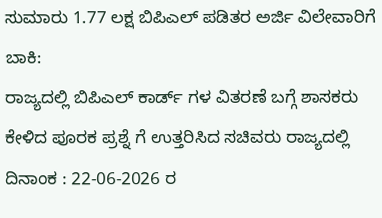ಸುಮಾರು 1.77 ಲಕ್ಷ ಬಿಪಿಎಲ್ ಪಡಿತರ ಅರ್ಜಿ ವಿಲೇವಾರಿಗೆ ಬಾಕಿ:
ರಾಜ್ಯದಲ್ಲಿ ಬಿಪಿಎಲ್ ಕಾರ್ಡ್ ಗಳ ವಿತರಣೆ ಬಗ್ಗೆ ಶಾಸಕರು ಕೇಳಿದ ಪೂರಕ ಪ್ರಶ್ನೆ ಗೆ ಉತ್ತರಿಸಿದ ಸಚಿವರು ರಾಜ್ಯದಲ್ಲಿ ದಿನಾಂಕ : 22-06-2026 ರ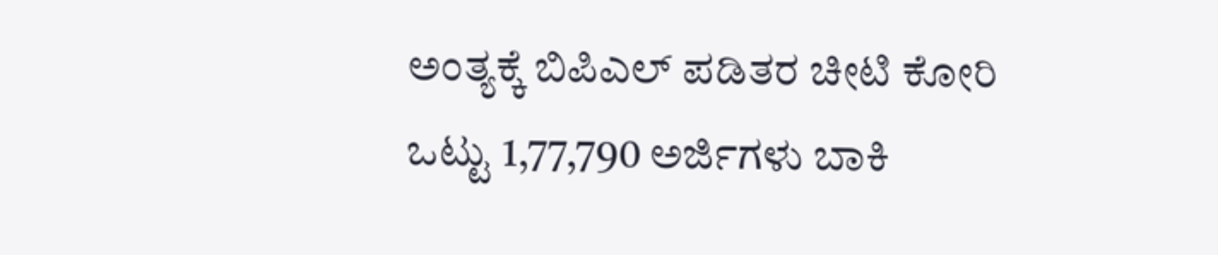ಅಂತ್ಯಕ್ಕೆ ಬಿಪಿಎಲ್ ಪಡಿತರ ಚೀಟಿ ಕೋರಿ ಒಟ್ಟು 1,77,790 ಅರ್ಜಿಗಳು ಬಾಕಿ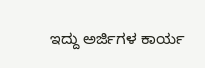ಇದ್ದು ಅರ್ಜಿಗಳ ಕಾರ್ಯ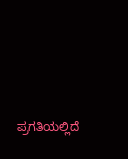ಪ್ರಗತಿಯಲ್ಲಿದೆ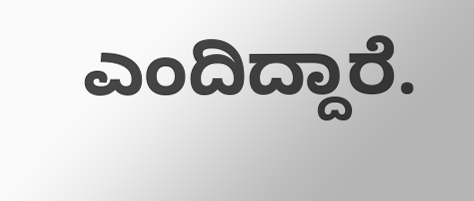ಎಂದಿದ್ದಾರೆ.